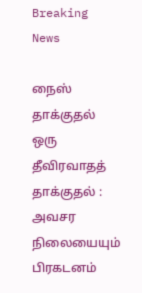Breaking News

நைஸ் தாக்குதல் ஒரு தீவிரவாதத் தாக்குதல் : அவசர நிலையையும் பிரகடனம்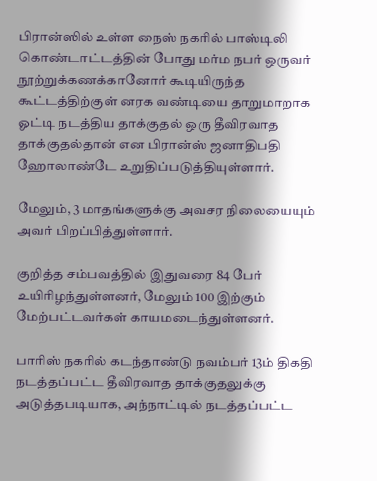பிரான்ஸில் உள்ள நைஸ் நகரில் பாஸ்டிலி கொண்டாட்டத்தின் போது மர்ம நபர் ஒருவர் நூற்றுக்கணக்கானோர் கூடியிருந்த கூட்டத்திற்குள் னரக வண்டியை தாறுமாறாக ஓட்டி நடத்திய தாக்குதல் ஒரு தீவிரவாத தாக்குதல்தான் என பிரான்ஸ் ஜனாதிபதி ஹோலாண்டே உறுதிப்படுத்தியுள்ளார்.

மேலும், 3 மாதங்களுக்கு அவசர நிலையையும் அவர் பிறப்பித்துள்ளார்.

குறித்த சம்பவத்தில் இதுவரை 84 பேர் உயிரிழந்துள்ளனர், மேலும் 100 இற்கும் மேற்பட்டவர்கள் காயமடைந்துள்ளனர்.

பாரிஸ் நகரில் கடந்தாண்டு நவம்பர் 13ம் திகதி நடத்தப்பட்ட தீவிரவாத தாக்குதலுக்கு அடுத்தபடியாக, அந்நாட்டில் நடத்தப்பட்ட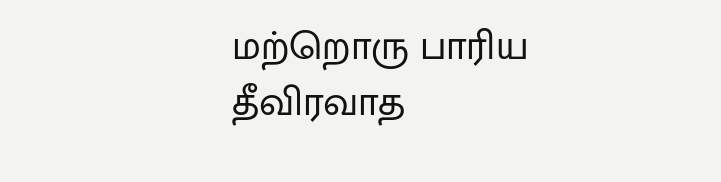மற்றொரு பாரிய தீவிரவாத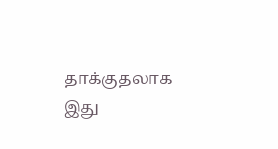தாக்குதலாக இது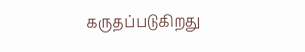கருதப்படுகிறது